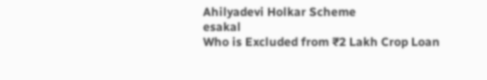Ahilyadevi Holkar Scheme
esakal
Who is Excluded from ₹2 Lakh Crop Loan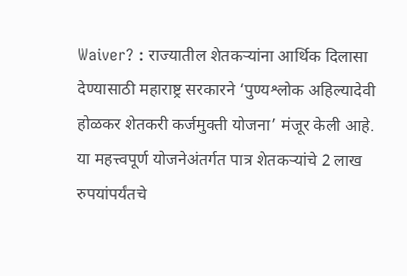Waiver? : राज्यातील शेतकऱ्यांना आर्थिक दिलासा देण्यासाठी महाराष्ट्र सरकारने ‘पुण्यश्लोक अहिल्यादेवी होळकर शेतकरी कर्जमुक्ती योजना’ मंजूर केली आहे. या महत्त्वपूर्ण योजनेअंतर्गत पात्र शेतकऱ्यांचे 2 लाख रुपयांपर्यंतचे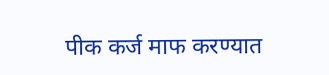पीक कर्ज माफ करण्यात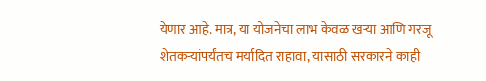येणार आहे. मात्र, या योजनेचा लाभ केवळ खऱ्या आणि गरजू शेतकऱ्यांपर्यंतच मर्यादित राहावा, यासाठी सरकारने काही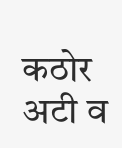कठोर अटी व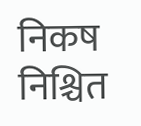निकष निश्चित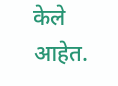केले आहेत.